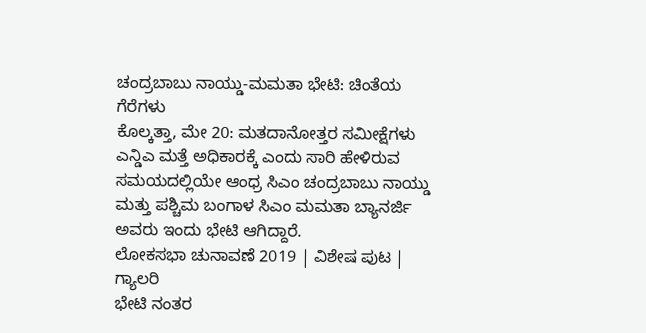ಚಂದ್ರಬಾಬು ನಾಯ್ಡು-ಮಮತಾ ಭೇಟಿ: ಚಿಂತೆಯ ಗೆರೆಗಳು
ಕೊಲ್ಕತ್ತಾ, ಮೇ 20: ಮತದಾನೋತ್ತರ ಸಮೀಕ್ಷೆಗಳು ಎನ್ಡಿಎ ಮತ್ತೆ ಅಧಿಕಾರಕ್ಕೆ ಎಂದು ಸಾರಿ ಹೇಳಿರುವ ಸಮಯದಲ್ಲಿಯೇ ಆಂಧ್ರ ಸಿಎಂ ಚಂದ್ರಬಾಬು ನಾಯ್ಡು ಮತ್ತು ಪಶ್ಚಿಮ ಬಂಗಾಳ ಸಿಎಂ ಮಮತಾ ಬ್ಯಾನರ್ಜಿ ಅವರು ಇಂದು ಭೇಟಿ ಆಗಿದ್ದಾರೆ.
ಲೋಕಸಭಾ ಚುನಾವಣೆ 2019 | ವಿಶೇಷ ಪುಟ | ಗ್ಯಾಲರಿ
ಭೇಟಿ ನಂತರ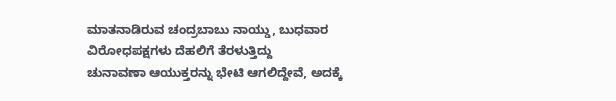ಮಾತನಾಡಿರುವ ಚಂದ್ರಬಾಬು ನಾಯ್ಡು, ಬುಧವಾರ ವಿರೋಧಪಕ್ಷಗಳು ದೆಹಲಿಗೆ ತೆರಳುತ್ತಿದ್ದು
ಚುನಾವಣಾ ಆಯುಕ್ತರನ್ನು ಭೇಟಿ ಆಗಲಿದ್ದೇವೆ, ಅದಕ್ಕೆ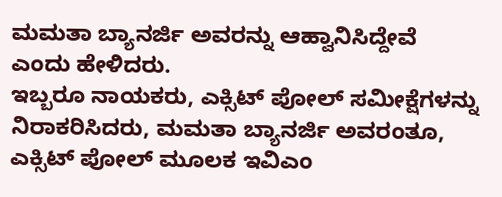ಮಮತಾ ಬ್ಯಾನರ್ಜಿ ಅವರನ್ನು ಆಹ್ವಾನಿಸಿದ್ದೇವೆ ಎಂದು ಹೇಳಿದರು.
ಇಬ್ಬರೂ ನಾಯಕರು, ಎಕ್ಸಿಟ್ ಪೋಲ್ ಸಮೀಕ್ಷೆಗಳನ್ನು ನಿರಾಕರಿಸಿದರು, ಮಮತಾ ಬ್ಯಾನರ್ಜಿ ಅವರಂತೂ, ಎಕ್ಸಿಟ್ ಪೋಲ್ ಮೂಲಕ ಇವಿಎಂ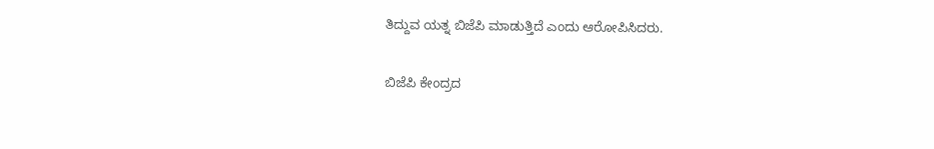ತಿದ್ದುವ ಯತ್ನ ಬಿಜೆಪಿ ಮಾಡುತ್ತಿದೆ ಎಂದು ಆರೋಪಿಸಿದರು.

ಬಿಜೆಪಿ ಕೇಂದ್ರದ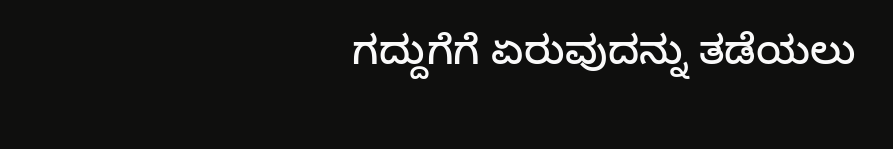ಗದ್ದುಗೆಗೆ ಏರುವುದನ್ನು ತಡೆಯಲು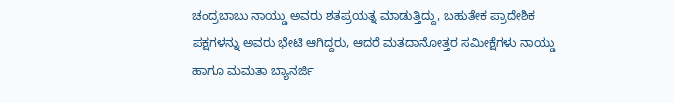ಚಂದ್ರಬಾಬು ನಾಯ್ಡು ಅವರು ಶತಪ್ರಯತ್ನ ಮಾಡುತ್ತಿದ್ದು, ಬಹುತೇಕ ಪ್ರಾದೇಶಿಕ ಪಕ್ಷಗಳನ್ನು ಅವರು ಭೇಟಿ ಆಗಿದ್ದರು, ಆದರೆ ಮತದಾನೋತ್ತರ ಸಮೀಕ್ಷೆಗಳು ನಾಯ್ಡು ಹಾಗೂ ಮಮತಾ ಬ್ಯಾನರ್ಜಿ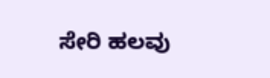ಸೇರಿ ಹಲವು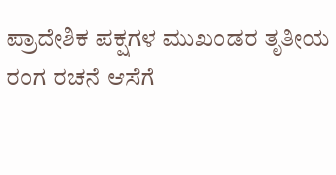ಪ್ರಾದೇಶಿಕ ಪಕ್ಷಗಳ ಮುಖಂಡರ ತೃತೀಯ ರಂಗ ರಚನೆ ಆಸೆಗೆ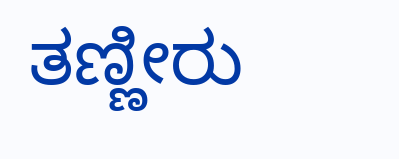ತಣ್ಣೀರು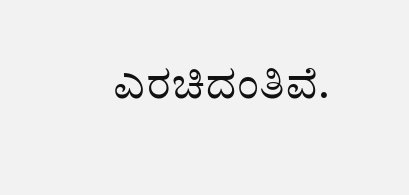ಎರಚಿದಂತಿವೆ.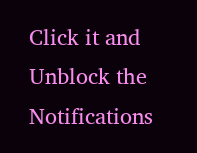Click it and Unblock the Notifications